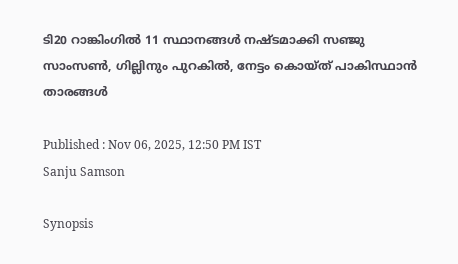ടി20 റാങ്കിംഗില്‍ 11 സ്ഥാനങ്ങള്‍ നഷ്ടമാക്കി സഞ്ജു സാംസണ്‍, ഗില്ലിനും പുറകില്‍, നേട്ടം കൊയ്ത് പാകിസ്ഥാന്‍ താരങ്ങള്‍

Published : Nov 06, 2025, 12:50 PM IST
Sanju Samson

Synopsis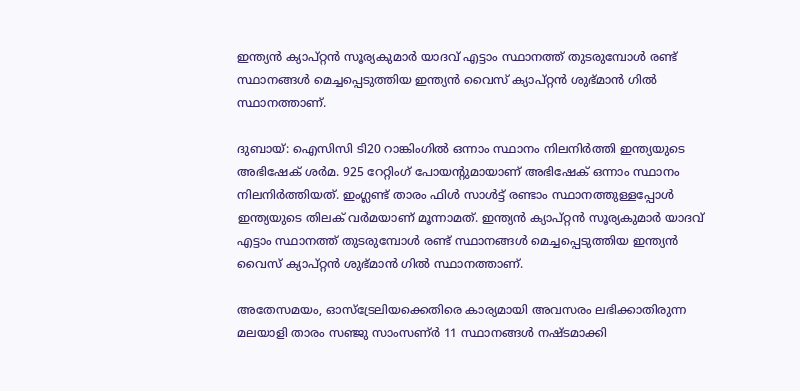ഇന്ത്യൻ ക്യാപ്റ്റൻ സൂര്യകുമാര്‍ യാദവ് എട്ടാം സ്ഥാനത്ത് തുടരുമ്പോള്‍ രണ്ട് സ്ഥാനങ്ങള്‍ മെച്ചപ്പെടുത്തിയ ഇന്ത്യൻ വൈസ് ക്യാപ്റ്റൻ ശുഭ്മാന്‍ ഗില്‍ സ്ഥാനത്താണ്.

ദുബായ്: ഐസിസി ടി20 റാങ്കിംഗില്‍ ഒന്നാം സ്ഥാനം നിലനിര്‍ത്തി ഇന്ത്യയുടെ അഭിഷേക് ശര്‍മ. 925 റേറ്റിംഗ് പോയന്‍റുമായാണ് അഭിഷേക് ഒന്നാം സ്ഥാനം നിലനിര്‍ത്തിയത്. ഇംഗ്ലണ്ട് താരം ഫിള്‍ സാള്‍ട്ട് രണ്ടാം സ്ഥാനത്തുള്ളപ്പോള്‍ ഇന്ത്യയുടെ തിലക് വര്‍മയാണ് മൂന്നാമത്. ഇന്ത്യൻ ക്യാപ്റ്റൻ സൂര്യകുമാര്‍ യാദവ് എട്ടാം സ്ഥാനത്ത് തുടരുമ്പോള്‍ രണ്ട് സ്ഥാനങ്ങള്‍ മെച്ചപ്പെടുത്തിയ ഇന്ത്യൻ വൈസ് ക്യാപ്റ്റൻ ശുഭ്മാന്‍ ഗില്‍ സ്ഥാനത്താണ്.

അതേസമയം, ഓസ്ട്രേലിയക്കെതിരെ കാര്യമായി അവസരം ലഭിക്കാതിരുന്ന മലയാളി താരം സഞ്ജു സാംസണ്ർ 11 സ്ഥാനങ്ങള്‍ നഷ്ടമാക്കി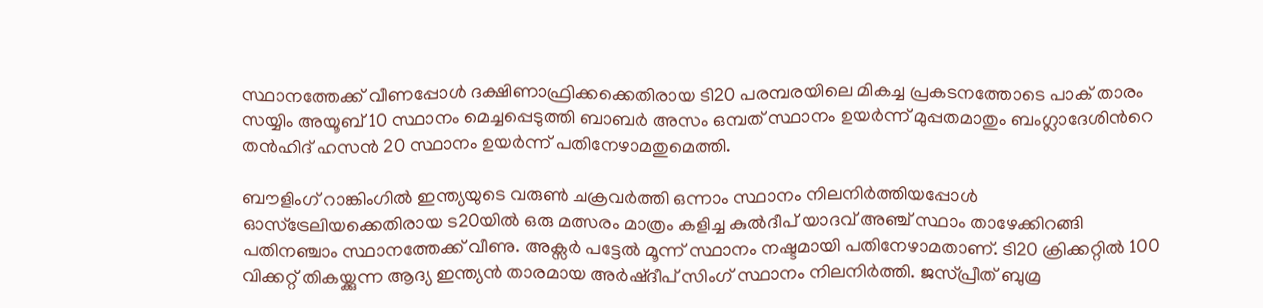സ്ഥാനത്തേക്ക് വീണപ്പോള്‍ ദക്ഷിണാഫ്രിക്കക്കെതിരായ ടി20 പരമ്പരയിലെ മികച്ച പ്രകടനത്തോടെ പാക് താരം സയ്യിം അയൂബ് 10 സ്ഥാനം മെച്ചപ്പെടുത്തി ബാബര്‍ അസം ഒമ്പത് സ്ഥാനം ഉയര്‍ന്ന് മുപ്പതമാതും ബംഗ്ലാദേശിന്‍റെ തന്‍ഹിദ് ഹസന്‍ 20 സ്ഥാനം ഉയര്‍ന്ന് പതിനേഴാമതുമെത്തി.

ബൗളിംഗ് റാങ്കിംഗില്‍ ഇന്ത്യയുടെ വരുണ്‍ ചക്രവര്‍ത്തി ഒന്നാം സ്ഥാനം നിലനിര്‍ത്തിയപ്പോള്‍ ഓസ്ട്രേലിയക്കെതിരായ ട20യില്‍ ഒരു മത്സരം മാത്രം കളിച്ച കുല്‍ദീപ് യാദവ് അഞ്ച് സ്ഥാം താഴേക്കിറങ്ങി പതിനഞ്ചാം സ്ഥാനത്തേക്ക് വീണു. അക്സര്‍ പട്ടേല്‍ മൂന്ന് സ്ഥാനം നഷ്ടമായി പതിനേഴാമതാണ്. ടി20 ക്രിക്കറ്റില്‍ 100 വിക്കറ്റ് തികയ്ക്കുന്ന ആദ്യ ഇന്ത്യൻ താരമായ അര്‍ഷ്ദീപ് സിംഗ് സ്ഥാനം നിലനിര്‍ത്തി. ജസ്പ്രീത് ബുമ്ര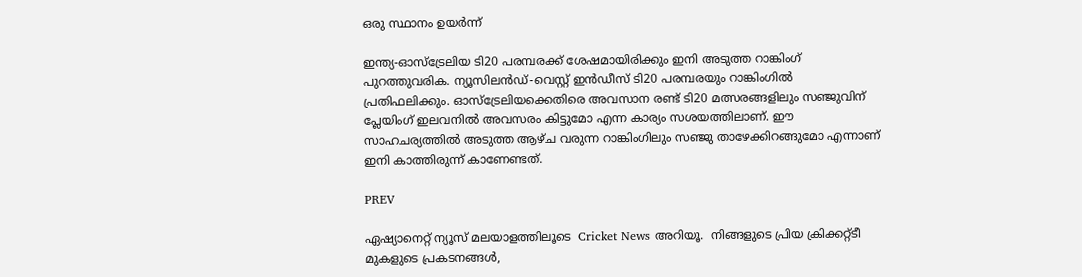ഒരു സ്ഥാനം ഉയര്‍ന്ന്

ഇന്ത്യ-ഓസ്ട്രേലിയ ടി20 പരമ്പരക്ക് ശേഷമായിരിക്കും ഇനി അടുത്ത റാങ്കിംഗ് പുറത്തുവരിക. ന്യൂസിലന്‍ഡ്-വെസ്റ്റ് ഇന്‍ഡീസ് ടി20 പരമ്പരയും റാങ്കിംഗില്‍ പ്രതിഫലിക്കും. ഓസ്ട്രേലിയക്കെതിരെ അവസാന രണ്ട് ടി20 മത്സരങ്ങളിലും സഞ്ജുവിന് പ്ലേയിംഗ് ഇലവനില്‍ അവസരം കിട്ടുമോ എന്ന കാര്യം സശയത്തിലാണ്. ഈ സാഹചര്യത്തില്‍ അടുത്ത ആഴ്ച വരുന്ന റാങ്കിംഗിലും സഞ്ജു താഴേക്കിറങ്ങുമോ എന്നാണ് ഇനി കാത്തിരുന്ന് കാണേണ്ടത്.

PREV

ഏഷ്യാനെറ്റ് ന്യൂസ് മലയാളത്തിലൂടെ  Cricket News അറിയൂ.  നിങ്ങളുടെ പ്രിയ ക്രിക്കറ്റ്ടീ മുകളുടെ പ്രകടനങ്ങൾ,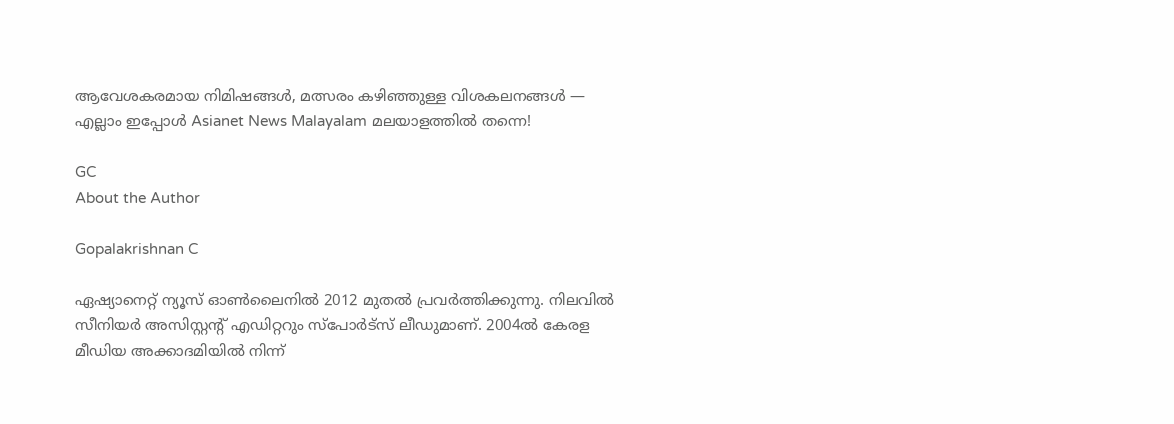ആവേശകരമായ നിമിഷങ്ങൾ, മത്സരം കഴിഞ്ഞുള്ള വിശകലനങ്ങൾ — എല്ലാം ഇപ്പോൾ Asianet News Malayalam മലയാളത്തിൽ തന്നെ!

GC
About the Author

Gopalakrishnan C

ഏഷ്യാനെറ്റ് ന്യൂസ് ഓണ്‍ലൈനില്‍ 2012 മുതല്‍ പ്രവര്‍ത്തിക്കുന്നു. നിലവില്‍ സീനിയര്‍ അസിസ്റ്റന്‍റ് എഡിറ്ററും സ്പോർട്സ് ലീഡുമാണ്. 2004ൽ കേരള മീഡിയ അക്കാദമിയില്‍ നിന്ന്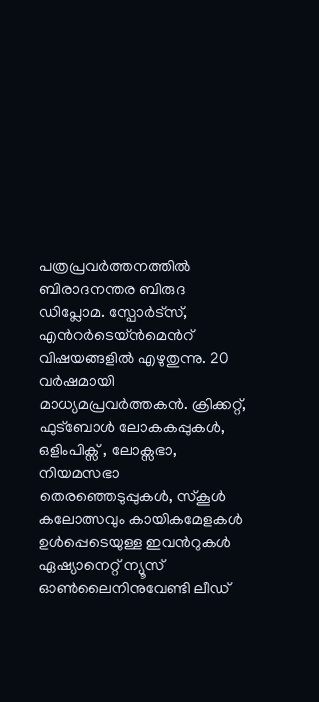പത്രപ്രവര്‍ത്തനത്തില്‍ ബിരാദനന്തര ബിരുദ ഡിപ്ലോമ. സ്പോര്‍ട്സ്, എന്‍റര്‍ടെയ്ൻമെന്‍റ് വിഷയങ്ങളില്‍ എഴുതുന്നു. 20 വര്‍ഷമായി മാധ്യമപ്രവര്‍ത്തകൻ. ക്രിക്കറ്റ്, ഫുട്ബോള്‍ ലോകകപ്പുകൾ, ഒളിംപിക്സ് , ലോക്സഭാ, നിയമസഭാ തെരഞ്ഞെടുപ്പുകള്‍, സ്കൂള്‍ കലോത്സവും കായികമേളകള്‍ ഉള്‍പ്പെടെയുള്ള ഇവന്‍റുകള്‍ ഏഷ്യാനെറ്റ് ന്യൂസ് ഓണ്‍ലൈനിനുവേണ്ടി ലീഡ്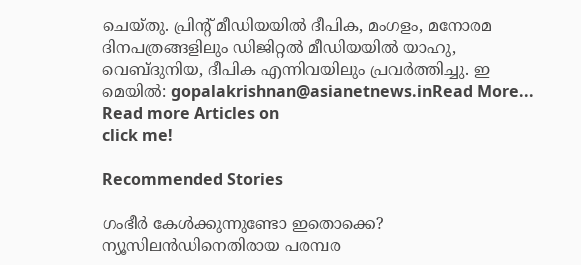ചെയ്തു. പ്രിന്‍റ് മീഡിയയില്‍ ദീപിക, മംഗളം, മനോരമ ദിനപത്രങ്ങളിലും ഡിജിറ്റൽ മീഡിയയില്‍ യാഹു, വെബ്ദുനിയ, ദീപിക എന്നിവയിലും പ്രവര്‍ത്തിച്ചു. ഇ മെയില്‍: gopalakrishnan@asianetnews.inRead More...
Read more Articles on
click me!

Recommended Stories

ഗംഭീർ കേള്‍ക്കുന്നുണ്ടോ ഇതൊക്കെ? ന്യൂസിലന്‍ഡിനെതിരായ പരമ്പര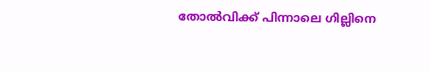തോല്‍വിക്ക് പിന്നാലെ ഗില്ലിനെ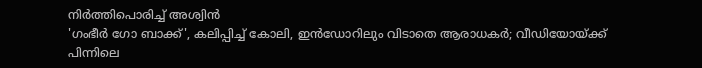നിർത്തിപൊരിച്ച് അശ്വിൻ
'ഗംഭീര്‍ ഗോ ബാക്ക്', കലിപ്പിച്ച് കോലി, ഇൻഡോറിലും വിടാതെ ആരാധകർ; വീഡിയോയ്ക്ക് പിന്നിലെ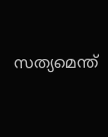സത്യമെന്ത്